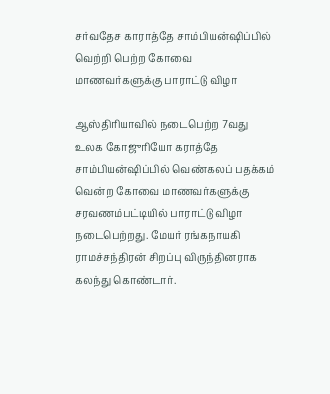சர்வதேச காராத்தே சாம்பியன்ஷிப்பில் வெற்றி பெற்ற கோவை மாணவர்களுக்கு பாராட்டு விழா

ஆஸ்திரியாவில் நடைபெற்ற 7வது உலக கோஜுரியோ கராத்தே சாம்பியன்ஷிப்பில் வெண்கலப் பதக்கம் வென்ற கோவை மாணவர்களுக்கு சரவணம்பட்டியில் பாராட்டு விழா நடைபெற்றது. மேயர் ரங்கநாயகி ராமச்சந்திரன் சிறப்பு விருந்தினராக கலந்து கொண்டார்.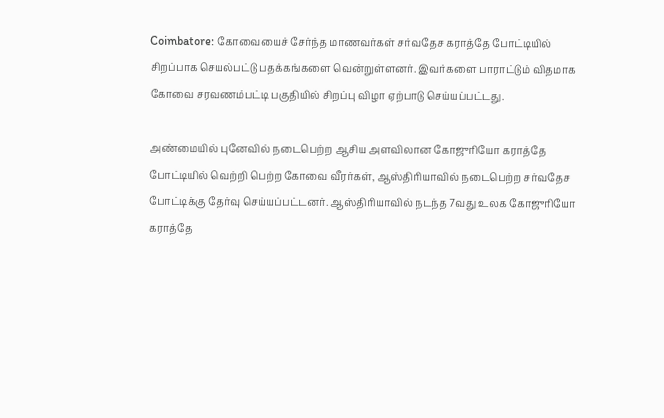Coimbatore: கோவையைச் சேர்ந்த மாணவர்கள் சர்வதேச கராத்தே போட்டியில் சிறப்பாக செயல்பட்டு பதக்கங்களை வென்றுள்ளனர். இவர்களை பாராட்டும் விதமாக கோவை சரவணம்பட்டி பகுதியில் சிறப்பு விழா ஏற்பாடு செய்யப்பட்டது.

அண்மையில் புனேவில் நடைபெற்ற ஆசிய அளவிலான கோஜுரியோ கராத்தே போட்டியில் வெற்றி பெற்ற கோவை வீரர்கள், ஆஸ்திரியாவில் நடைபெற்ற சர்வதேச போட்டிக்கு தேர்வு செய்யப்பட்டனர். ஆஸ்திரியாவில் நடந்த 7வது உலக கோஜுரியோ கராத்தே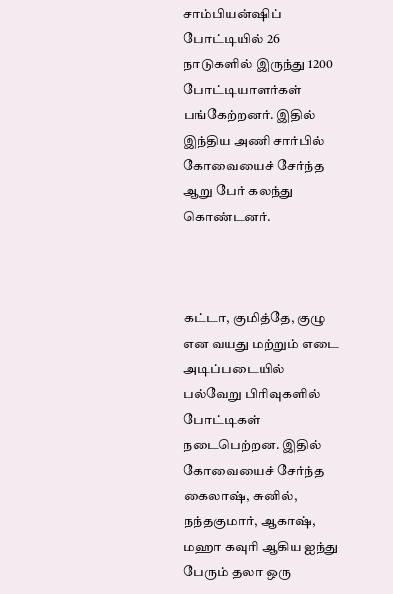சாம்பியன்ஷிப் போட்டியில் 26 நாடுகளில் இருந்து 1200 போட்டியாளர்கள் பங்கேற்றனர். இதில் இந்திய அணி சார்பில் கோவையைச் சேர்ந்த ஆறு பேர் கலந்து கொண்டனர்.



கட்டா, குமித்தே, குழு என வயது மற்றும் எடை அடிப்படையில் பல்வேறு பிரிவுகளில் போட்டிகள் நடைபெற்றன. இதில் கோவையைச் சேர்ந்த கைலாஷ், சுனில், நந்தகுமார், ஆகாஷ், மஹா கவுரி ஆகிய ஐந்து பேரும் தலா ஒரு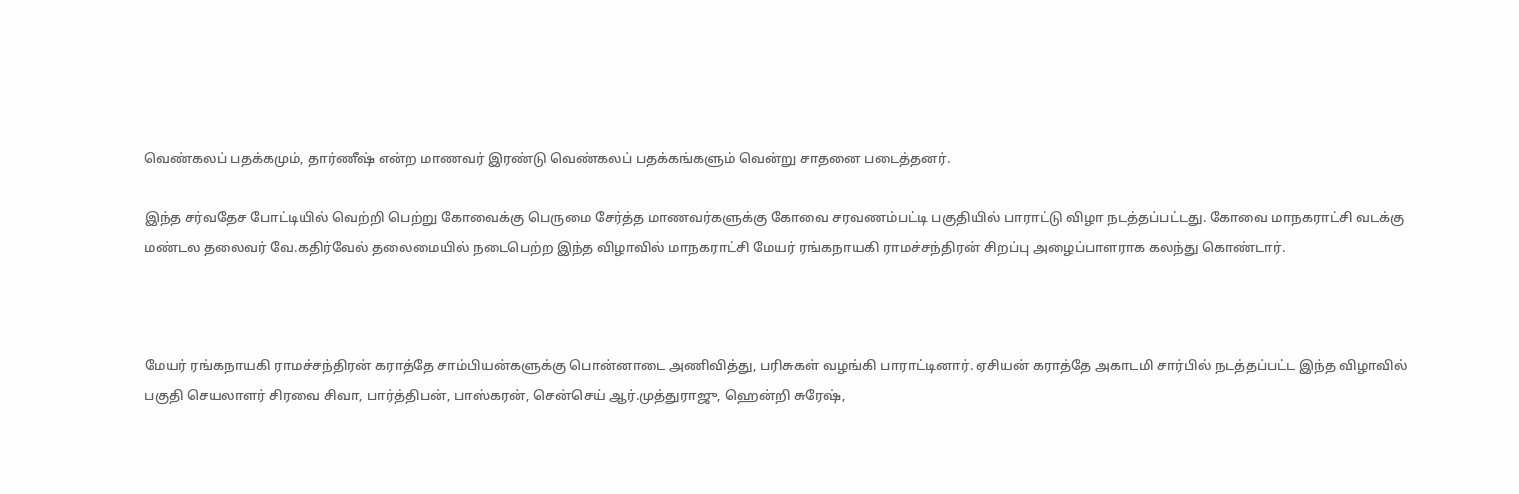வெண்கலப் பதக்கமும், தார்ணீஷ் என்ற மாணவர் இரண்டு வெண்கலப் பதக்கங்களும் வென்று சாதனை படைத்தனர்.

இந்த சர்வதேச போட்டியில் வெற்றி பெற்று கோவைக்கு பெருமை சேர்த்த மாணவர்களுக்கு கோவை சரவணம்பட்டி பகுதியில் பாராட்டு விழா நடத்தப்பட்டது. கோவை மாநகராட்சி வடக்கு மண்டல தலைவர் வே.கதிர்வேல் தலைமையில் நடைபெற்ற இந்த விழாவில் மாநகராட்சி மேயர் ரங்கநாயகி ராமச்சந்திரன் சிறப்பு அழைப்பாளராக கலந்து கொண்டார்.



மேயர் ரங்கநாயகி ராமச்சந்திரன் கராத்தே சாம்பியன்களுக்கு பொன்னாடை அணிவித்து, பரிசுகள் வழங்கி பாராட்டினார். ஏசியன் கராத்தே அகாடமி சார்பில் நடத்தப்பட்ட இந்த விழாவில் பகுதி செயலாளர் சிரவை சிவா, பார்த்திபன், பாஸ்கரன், சென்செய் ஆர்.முத்துராஜு, ஹென்றி சுரேஷ்,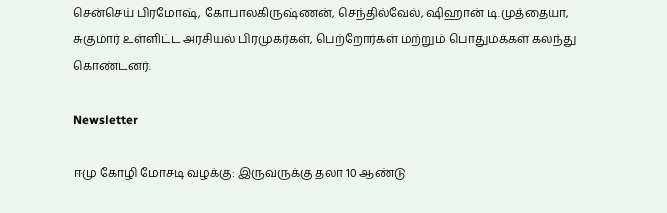சென்செய் பிரமோஷ், கோபாலகிருஷ்ணன், செந்தில்வேல், ஷிஹான் டி.முத்தையா, சுகுமார் உள்ளிட்ட அரசியல் பிரமுகர்கள், பெற்றோர்கள் மற்றும் பொதுமக்கள் கலந்து கொண்டனர்.

Newsletter

ஈமு கோழி மோசடி வழக்கு: இருவருக்கு தலா 10 ஆண்டு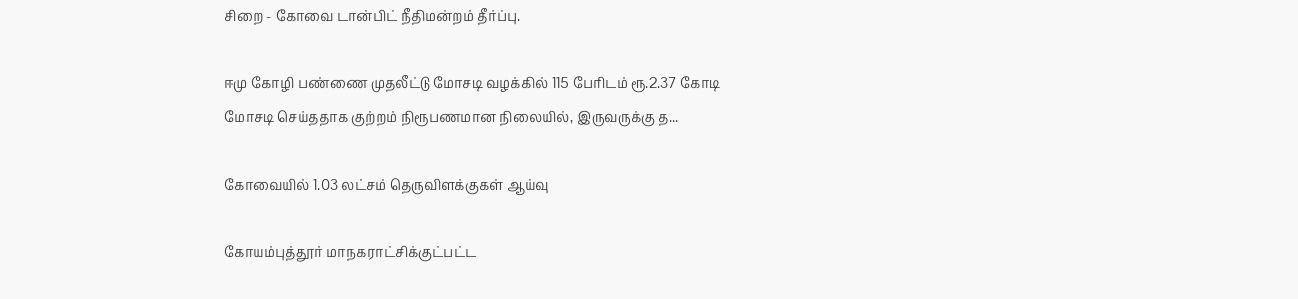சிறை - கோவை டான்பிட் நீதிமன்றம் தீர்ப்பு.

ஈமு கோழி பண்ணை முதலீட்டு மோசடி வழக்கில் 115 பேரிடம் ரூ.2.37 கோடி மோசடி செய்ததாக குற்றம் நிரூபணமான நிலையில், இருவருக்கு த...

கோவையில் 1.03 லட்சம் தெருவிளக்குகள் ஆய்வு

கோயம்புத்தூர் மாநகராட்சிக்குட்பட்ட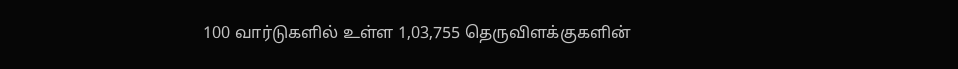100 வார்டுகளில் உள்ள 1,03,755 தெருவிளக்குகளின்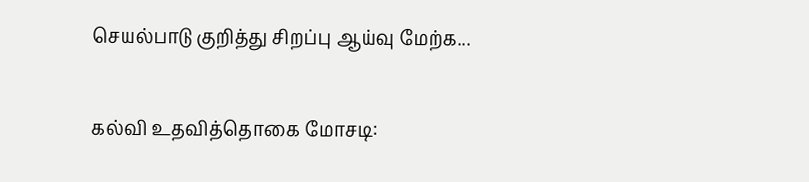செயல்பாடு குறித்து சிறப்பு ஆய்வு மேற்க...

கல்வி உதவித்தொகை மோசடி: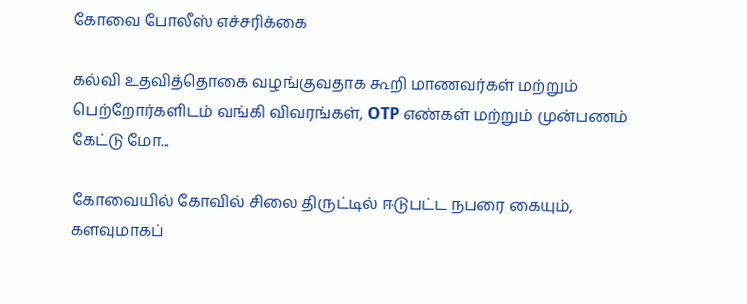கோவை போலீஸ் எச்சரிக்கை

கல்வி உதவித்தொகை வழங்குவதாக கூறி மாணவர்கள் மற்றும் பெற்றோர்களிடம் வங்கி விவரங்கள், OTP எண்கள் மற்றும் முன்பணம் கேட்டு மோ...

கோவையில் கோவில் சிலை திருட்டில் ஈடுபட்ட நபரை கையும், களவுமாகப்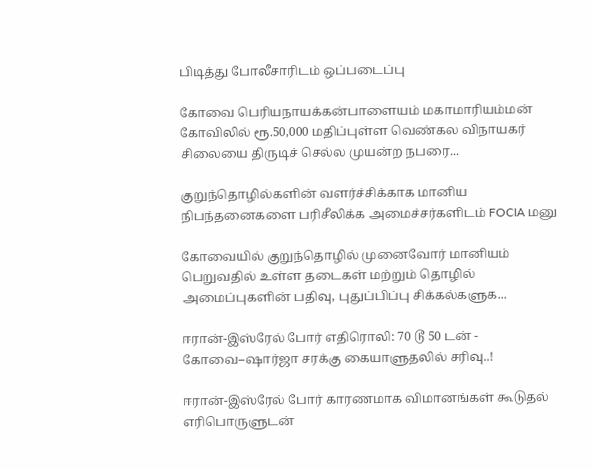பிடித்து போலீசாரிடம் ஒப்படைப்பு

கோவை பெரியநாயக்கன்பாளையம் மகாமாரியம்மன் கோவிலில் ரூ.50,000 மதிப்புள்ள வெண்கல விநாயகர் சிலையை திருடிச் செல்ல முயன்ற நபரை...

குறுந்தொழில்களின் வளர்ச்சிக்காக மானிய நிபந்தனைகளை பரிசீலிக்க அமைச்சர்களிடம் FOCIA மனு

கோவையில் குறுந்தொழில் முனைவோர் மானியம் பெறுவதில் உள்ள தடைகள் மற்றும் தொழில் அமைப்புகளின் பதிவு, புதுப்பிப்பு சிக்கல்களுக...

ஈரான்-இஸ்ரேல் போர் எதிரொலி: 70 டூ 50 டன் - கோவை–ஷார்ஜா சரக்கு கையாளுதலில் சரிவு..!

ஈரான்-இஸ்ரேல் போர் காரணமாக விமானங்கள் கூடுதல் எரிபொருளுடன்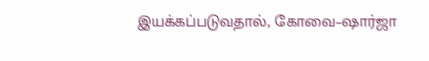இயக்கப்படுவதால், கோவை–ஷார்ஜா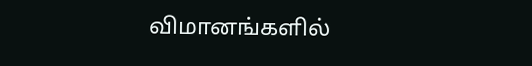விமானங்களில்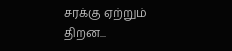சரக்கு ஏற்றும் திறன...